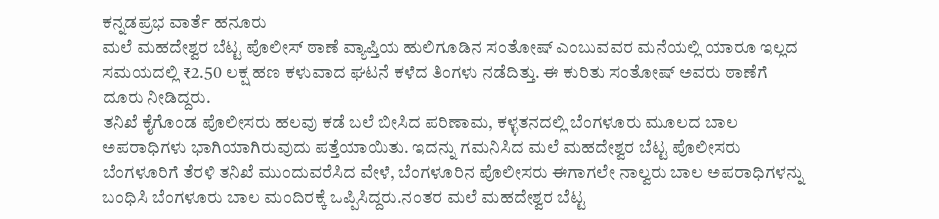ಕನ್ನಡಪ್ರಭ ವಾರ್ತೆ ಹನೂರು
ಮಲೆ ಮಹದೇಶ್ವರ ಬೆಟ್ಟ ಪೊಲೀಸ್ ಠಾಣೆ ವ್ಯಾಪ್ತಿಯ ಹುಲಿಗೂಡಿನ ಸಂತೋಷ್ ಎಂಬುವವರ ಮನೆಯಲ್ಲಿ ಯಾರೂ ಇಲ್ಲದ ಸಮಯದಲ್ಲಿ ₹2.50 ಲಕ್ಷ ಹಣ ಕಳುವಾದ ಘಟನೆ ಕಳೆದ ತಿಂಗಳು ನಡೆದಿತ್ತು. ಈ ಕುರಿತು ಸಂತೋಷ್ ಅವರು ಠಾಣೆಗೆ ದೂರು ನೀಡಿದ್ದರು.
ತನಿಖೆ ಕೈಗೊಂಡ ಪೊಲೀಸರು ಹಲವು ಕಡೆ ಬಲೆ ಬೀಸಿದ ಪರಿಣಾಮ, ಕಳ್ಳತನದಲ್ಲಿ ಬೆಂಗಳೂರು ಮೂಲದ ಬಾಲ ಅಪರಾಧಿಗಳು ಭಾಗಿಯಾಗಿರುವುದು ಪತ್ತೆಯಾಯಿತು. ಇದನ್ನು ಗಮನಿಸಿದ ಮಲೆ ಮಹದೇಶ್ವರ ಬೆಟ್ಟ ಪೊಲೀಸರು ಬೆಂಗಳೂರಿಗೆ ತೆರಳಿ ತನಿಖೆ ಮುಂದುವರೆಸಿದ ವೇಳೆ, ಬೆಂಗಳೂರಿನ ಪೊಲೀಸರು ಈಗಾಗಲೇ ನಾಲ್ವರು ಬಾಲ ಅಪರಾಧಿಗಳನ್ನು ಬಂಧಿಸಿ ಬೆಂಗಳೂರು ಬಾಲ ಮಂದಿರಕ್ಕೆ ಒಪ್ಪಿಸಿದ್ದರು.ನಂತರ ಮಲೆ ಮಹದೇಶ್ವರ ಬೆಟ್ಟ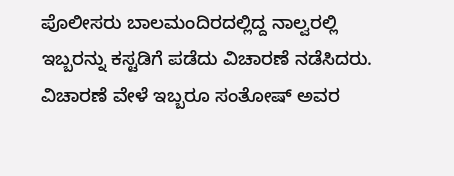ಪೊಲೀಸರು ಬಾಲಮಂದಿರದಲ್ಲಿದ್ದ ನಾಲ್ವರಲ್ಲಿ ಇಬ್ಬರನ್ನು ಕಸ್ಟಡಿಗೆ ಪಡೆದು ವಿಚಾರಣೆ ನಡೆಸಿದರು. ವಿಚಾರಣೆ ವೇಳೆ ಇಬ್ಬರೂ ಸಂತೋಷ್ ಅವರ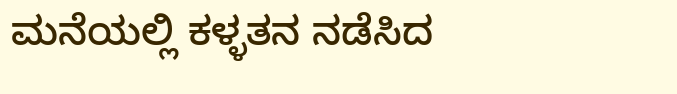ಮನೆಯಲ್ಲಿ ಕಳ್ಳತನ ನಡೆಸಿದ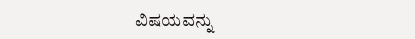ವಿಷಯವನ್ನು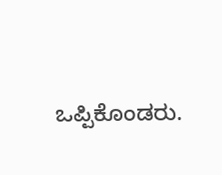ಒಪ್ಪಿಕೊಂಡರು.